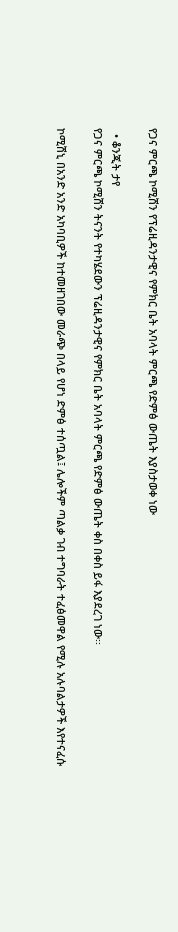የጋና ምርጫ ኮሚሽን የፕሬዚዳንታዊና የምክር ቤት አባላት ምርጫ የድምፅ ውጤት እያስታወቀ ነው

  • ቆንጂት ታየ
የጋና ምርጫ ኮሚሽን ትናንት የተካሄደውን ፕሬዚዳንታዊና የምክር ቤት አባላት ምርጫ የድምፅ ውጤት ቀስ በቀስ ይፋ እያደረገ ነው፡፡

ኮሚሽኒ በአንድ አንድ አካባቢዎች ከተመዘገበው መራጭ በላይ የሆነ ድምፅ ተሰጧል፤ ሌሎችም ጣልቃ ገብ ተግባራት ተፈፅመዋል የሚሉ አሉባልታዎች እየተናፈሱ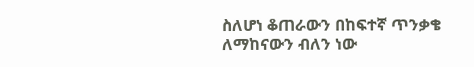ስለሆነ ቆጠራውን በከፍተኛ ጥንቃቄ ለማከናውን ብለን ነው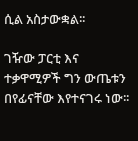ሲል አስታውቋል፡፡

ገዥው ፓርቲ እና ተቃዋሚዎች ግን ውጤቱን በየፊናቸው እየተናገሩ ነው፡፡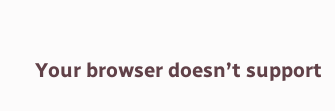Your browser doesn’t support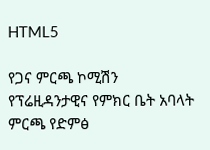HTML5

የጋና ምርጫ ኮሚሽን የፕሬዚዳንታዊና የምክር ቤት አባላት ምርጫ የድምፅ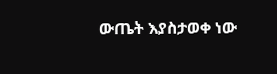ውጤት እያስታወቀ ነው